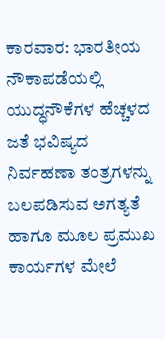ಕಾರವಾರ: ಭಾರತೀಯ ನೌಕಾಪಡೆಯಲ್ಲಿ ಯುದ್ಧನೌಕೆಗಳ ಹೆಚ್ಚಳದ ಜತೆ ಭವಿಷ್ಯದ ನಿರ್ವಹಣಾ ತಂತ್ರಗಳನ್ನು ಬಲಪಡಿಸುವ ಅಗತ್ಯತೆ ಹಾಗೂ ಮೂಲ ಪ್ರಮುಖ ಕಾರ್ಯಗಳ ಮೇಲೆ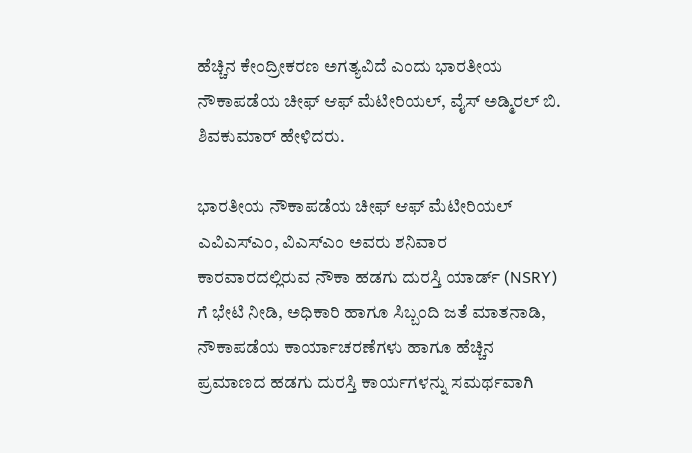ಹೆಚ್ಚಿನ ಕೇಂದ್ರೀಕರಣ ಅಗತ್ಯವಿದೆ ಎಂದು ಭಾರತೀಯ ನೌಕಾಪಡೆಯ ಚೀಫ್ ಆಫ್ ಮೆಟೀರಿಯಲ್, ವೈಸ್ ಅಡ್ಮಿರಲ್ ಬಿ. ಶಿವಕುಮಾರ್ ಹೇಳಿದರು.

ಭಾರತೀಯ ನೌಕಾಪಡೆಯ ಚೀಫ್ ಆಫ್ ಮೆಟೀರಿಯಲ್ ಎವಿಎಸ್ಎಂ, ವಿಎಸ್ಎಂ ಅವರು ಶನಿವಾರ ಕಾರವಾರದಲ್ಲಿರುವ ನೌಕಾ ಹಡಗು ದುರಸ್ತಿ ಯಾರ್ಡ್ (NSRY) ಗೆ ಭೇಟಿ ನೀಡಿ, ಅಧಿಕಾರಿ ಹಾಗೂ ಸಿಬ್ಬಂದಿ ಜತೆ ಮಾತನಾಡಿ, ನೌಕಾಪಡೆಯ ಕಾರ್ಯಾಚರಣೆಗಳು ಹಾಗೂ ಹೆಚ್ಚಿನ ಪ್ರಮಾಣದ ಹಡಗು ದುರಸ್ತಿ ಕಾರ್ಯಗಳನ್ನು ಸಮರ್ಥವಾಗಿ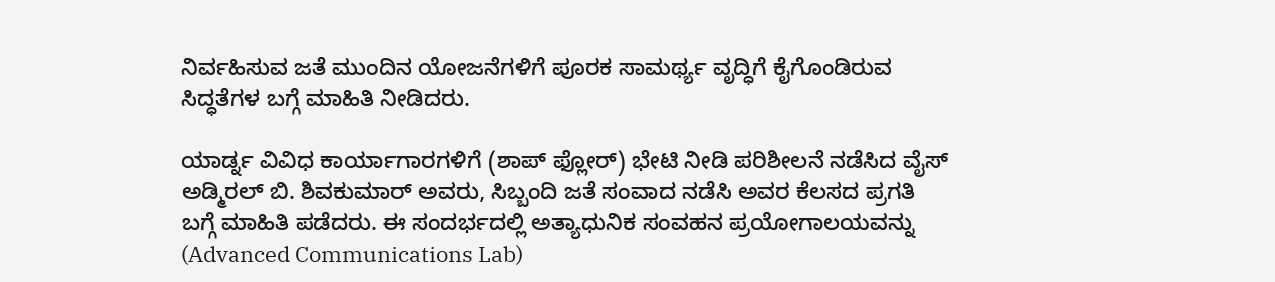ನಿರ್ವಹಿಸುವ ಜತೆ ಮುಂದಿನ ಯೋಜನೆಗಳಿಗೆ ಪೂರಕ ಸಾಮರ್ಥ್ಯ ವೃದ್ಧಿಗೆ ಕೈಗೊಂಡಿರುವ ಸಿದ್ಧತೆಗಳ ಬಗ್ಗೆ ಮಾಹಿತಿ ನೀಡಿದರು.

ಯಾರ್ಡ್ನ ವಿವಿಧ ಕಾರ್ಯಾಗಾರಗಳಿಗೆ (ಶಾಪ್ ಫ್ಲೋರ್) ಭೇಟಿ ನೀಡಿ ಪರಿಶೀಲನೆ ನಡೆಸಿದ ವೈಸ್ ಅಡ್ಮಿರಲ್ ಬಿ. ಶಿವಕುಮಾರ್ ಅವರು, ಸಿಬ್ಬಂದಿ ಜತೆ ಸಂವಾದ ನಡೆಸಿ ಅವರ ಕೆಲಸದ ಪ್ರಗತಿ ಬಗ್ಗೆ ಮಾಹಿತಿ ಪಡೆದರು. ಈ ಸಂದರ್ಭದಲ್ಲಿ ಅತ್ಯಾಧುನಿಕ ಸಂವಹನ ಪ್ರಯೋಗಾಲಯವನ್ನು (Advanced Communications Lab)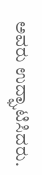ಅವರು ಉದ್ಘಾಟಿಸಿದರು.